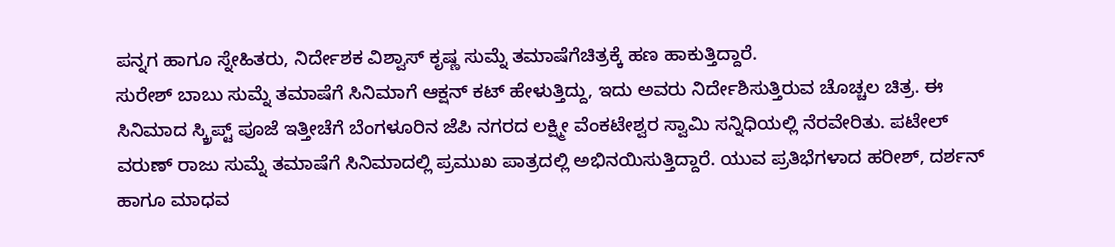ಪನ್ನಗ ಹಾಗೂ ಸ್ನೇಹಿತರು, ನಿರ್ದೇಶಕ ವಿಶ್ವಾಸ್ ಕೃಷ್ಣ ಸುಮ್ನೆ ತಮಾಷೆಗೆಚಿತ್ರಕ್ಕೆ ಹಣ ಹಾಕುತ್ತಿದ್ದಾರೆ.
ಸುರೇಶ್ ಬಾಬು ಸುಮ್ನೆ ತಮಾಷೆಗೆ ಸಿನಿಮಾಗೆ ಆಕ್ಷನ್ ಕಟ್ ಹೇಳುತ್ತಿದ್ದು, ಇದು ಅವರು ನಿರ್ದೇಶಿಸುತ್ತಿರುವ ಚೊಚ್ಚಲ ಚಿತ್ರ. ಈ ಸಿನಿಮಾದ ಸ್ಕ್ರಿಪ್ಟ್ ಪೂಜೆ ಇತ್ತೀಚೆಗೆ ಬೆಂಗಳೂರಿನ ಜೆಪಿ ನಗರದ ಲಕ್ಷ್ಮೀ ವೆಂಕಟೇಶ್ವರ ಸ್ವಾಮಿ ಸನ್ನಿಧಿಯಲ್ಲಿ ನೆರವೇರಿತು. ಪಟೇಲ್ ವರುಣ್ ರಾಜು ಸುಮ್ನೆ ತಮಾಷೆಗೆ ಸಿನಿಮಾದಲ್ಲಿ ಪ್ರಮುಖ ಪಾತ್ರದಲ್ಲಿ ಅಭಿನಯಿಸುತ್ತಿದ್ದಾರೆ. ಯುವ ಪ್ರತಿಭೆಗಳಾದ ಹರೀಶ್, ದರ್ಶನ್ ಹಾಗೂ ಮಾಧವ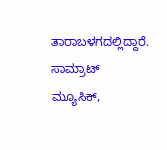ತಾರಾಬಳಗದಲ್ಲಿದ್ದಾರೆ. ಸಾಮ್ರಾಟ್ ಮ್ಯೂಸಿಕ್,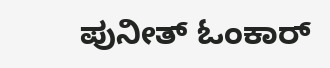ಪುನೀತ್ ಓಂಕಾರ್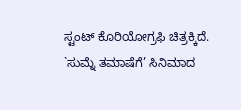ಸ್ಟಂಟ್ ಕೊರಿಯೋಗ್ರಫಿ ಚಿತ್ರಕ್ಕಿದೆ.
`ಸುಮ್ನೆ ತಮಾಷೆಗೆ’ ಸಿನಿಮಾದ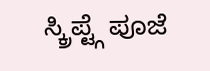ಸ್ಕ್ರಿಪ್ಟ್ಗೆ ಪೂಜೆ